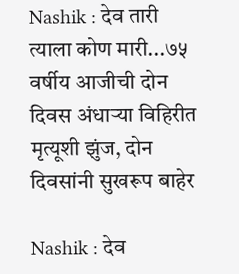Nashik : देव तारी त्याला कोण मारी...७५ वर्षीय आजीची दोन दिवस अंधाऱ्या विहिरीत मृत्यूशी झुंज, दोन दिवसांनी सुखरूप बाहेर

Nashik : देव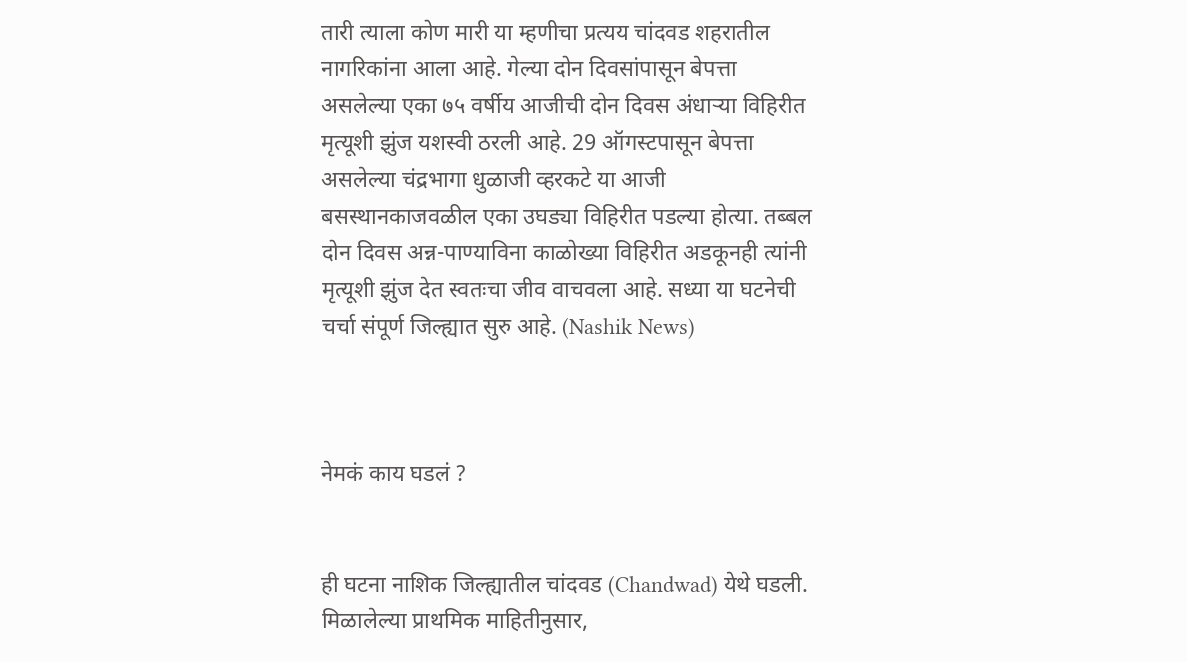तारी त्याला कोण मारी या म्हणीचा प्रत्यय चांदवड शहरातील नागरिकांना आला आहे. गेल्या दोन दिवसांपासून बेपत्ता असलेल्या एका ७५ वर्षीय आजीची दोन दिवस अंधाऱ्या विहिरीत मृत्यूशी झुंज यशस्वी ठरली आहे. 29 ऑगस्टपासून बेपत्ता असलेल्या चंद्रभागा धुळाजी व्हरकटे या आजी बसस्थानकाजवळील एका उघड्या विहिरीत पडल्या होत्या. तब्बल दोन दिवस अन्न-पाण्याविना काळोख्या विहिरीत अडकूनही त्यांनी मृत्यूशी झुंज देत स्वतःचा जीव वाचवला आहे. सध्या या घटनेची चर्चा संपूर्ण जिल्ह्यात सुरु आहे. (Nashik News)



नेमकं काय घडलं ?


ही घटना नाशिक जिल्ह्यातील चांदवड (Chandwad) येथे घडली. मिळालेल्या प्राथमिक माहितीनुसार,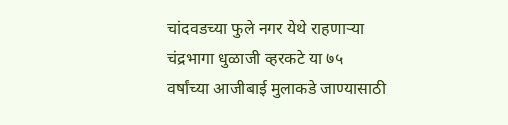चांदवडच्या फुले नगर येथे राहणाऱ्या चंद्रभागा धुळाजी व्हरकटे या ७५ वर्षांच्या आजीबाई मुलाकडे जाण्यासाठी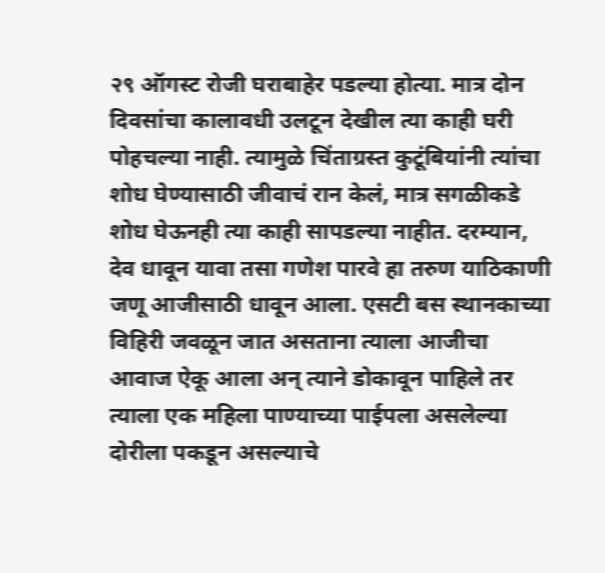२९ ऑगस्ट रोजी घराबाहेर पडल्या होत्या. मात्र दोन दिवसांचा कालावधी उलटून देखील त्या काही घरी पोहचल्या नाही. त्यामुळे चिंताग्रस्त कुटूंबियांनी त्यांचा शोध घेण्यासाठी जीवाचं रान केलं, मात्र सगळीकडे शोध घेऊनही त्या काही सापडल्या नाहीत. दरम्यान, देव धावून यावा तसा गणेश पारवे हा तरुण याठिकाणी जणू आजीसाठी धावून आला. एसटी बस स्थानकाच्या विहिरी जवळून जात असताना त्याला आजीचा आवाज ऐकू आला अन् त्याने डोकावून पाहिले तर त्याला एक महिला पाण्याच्या पाईपला असलेल्या दोरीला पकडून असल्याचे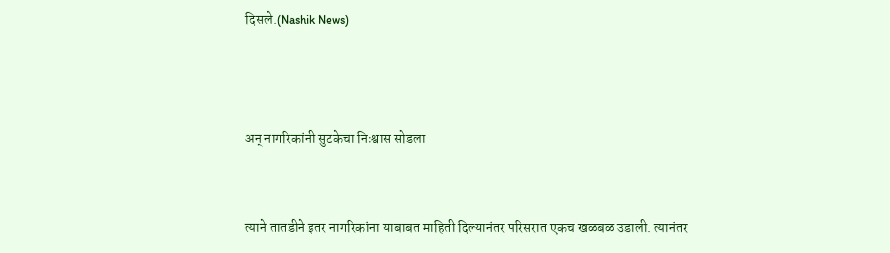दिसले.(Nashik News)



अन् नागरिकांनी सुटकेचा निःश्वास सोडला


त्याने तातडीने इतर नागरिकांना याबाबत माहिती दिल्यानंतर परिसरात एकच खळबळ उडाली. त्यानंतर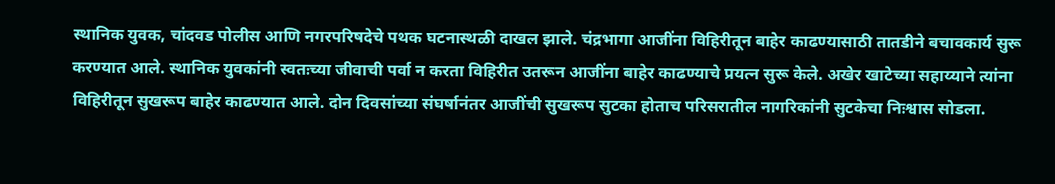स्थानिक युवक, चांदवड पोलीस आणि नगरपरिषदेचे पथक घटनास्थळी दाखल झाले. चंद्रभागा आजींना विहिरीतून बाहेर काढण्यासाठी तातडीने बचावकार्य सुरू करण्यात आले. स्थानिक युवकांनी स्वतःच्या जीवाची पर्वा न करता विहिरीत उतरून आजींना बाहेर काढण्याचे प्रयत्न सुरू केले. अखेर खाटेच्या सहाय्याने त्यांना विहिरीतून सुखरूप बाहेर काढण्यात आले. दोन दिवसांच्या संघर्षानंतर आजींची सुखरूप सुटका होताच परिसरातील नागरिकांनी सुटकेचा निःश्वास सोडला.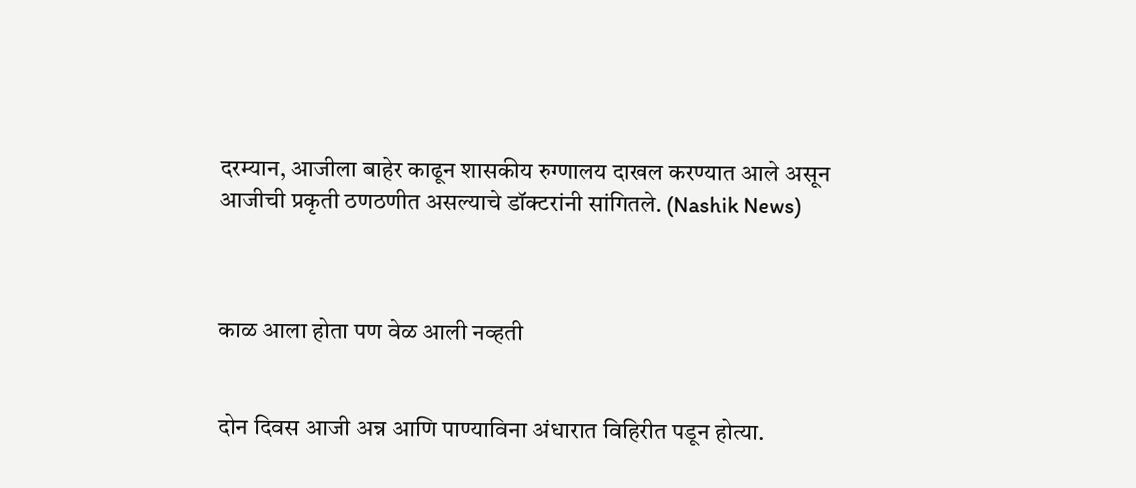दरम्यान, आजीला बाहेर काढून शासकीय रुग्णालय दाखल करण्यात आले असून आजीची प्रकृती ठणठणीत असल्याचे डॉक्टरांनी सांगितले. (Nashik News)



काळ आला होता पण वेळ आली नव्हती


दोन दिवस आजी अन्न आणि पाण्याविना अंधारात विहिरीत पडून होत्या.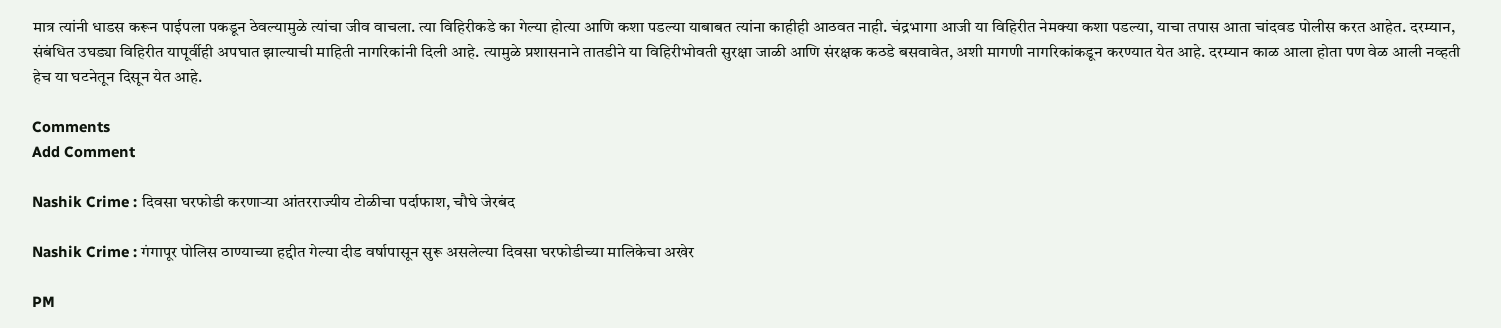मात्र त्यांनी धाडस करून पाईपला पकडून ठेवल्यामुळे त्यांचा जीव वाचला. त्या विहिरीकडे का गेल्या होत्या आणि कशा पडल्या याबाबत त्यांना काहीही आठवत नाही. चंद्रभागा आजी या विहिरीत नेमक्या कशा पडल्या, याचा तपास आता चांदवड पोलीस करत आहेत. दरम्यान, संबंधित उघड्या विहिरीत यापूर्वीही अपघात झाल्याची माहिती नागरिकांनी दिली आहे. त्यामुळे प्रशासनाने तातडीने या विहिरीभोवती सुरक्षा जाळी आणि संरक्षक कठडे बसवावेत, अशी मागणी नागरिकांकडून करण्यात येत आहे. दरम्यान काळ आला होता पण वेळ आली नव्हती हेच या घटनेतून दिसून येत आहे.

Comments
Add Comment

Nashik Crime : दिवसा घरफोडी करणाऱ्या आंतरराज्यीय टोळीचा पर्दाफाश, चौघे जेरबंद

Nashik Crime : गंगापूर पोलिस ठाण्याच्या हद्दीत गेल्या दीड वर्षापासून सुरू असलेल्या दिवसा घरफोडीच्या मालिकेचा अखेर

PM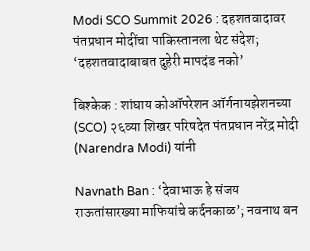Modi SCO Summit 2026 : दहशतवादावर पंतप्रधान मोदींचा पाकिस्तानला थेट संदेश; ‘दहशतवादाबाबत दुहेरी मापदंड नको’

बिश्केक : शांघाय कोऑपरेशन ऑर्गनायझेशनच्या (SCO) २६व्या शिखर परिषदेत पंतप्रधान नरेंद्र मोदी (Narendra Modi) यांनी

Navnath Ban : ‘देवाभाऊ हे संजय राऊतांसारख्या माफियांचे कर्दनकाळ’; नवनाथ बन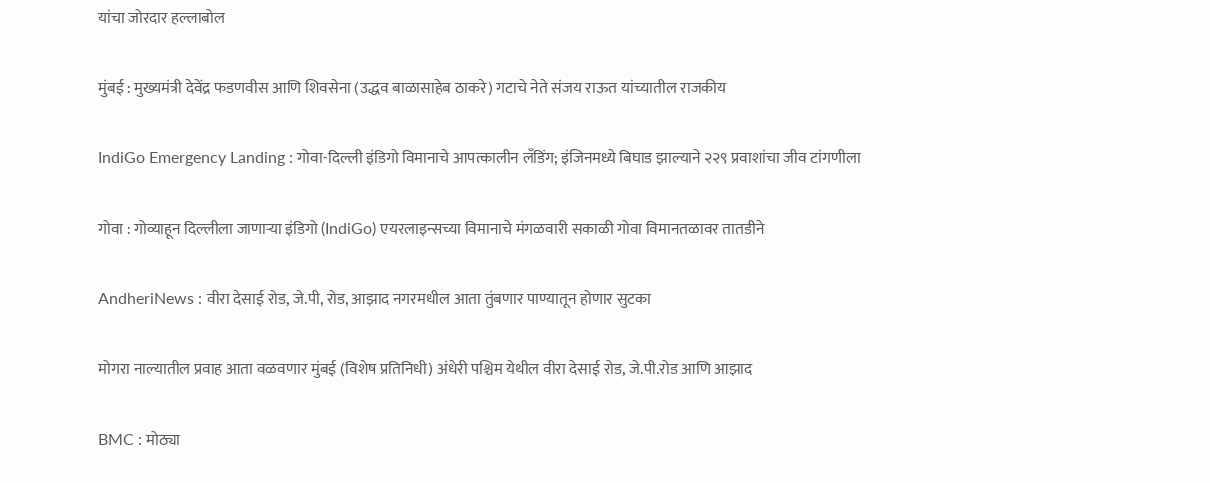यांचा जोरदार हल्लाबोल

मुंबई : मुख्यमंत्री देवेंद्र फडणवीस आणि शिवसेना (उद्धव बाळासाहेब ठाकरे) गटाचे नेते संजय राऊत यांच्यातील राजकीय

IndiGo Emergency Landing : गोवा-दिल्ली इंडिगो विमानाचे आपत्कालीन लँडिंग; इंजिनमध्ये बिघाड झाल्याने २२९ प्रवाशांचा जीव टांगणीला

गोवा : गोव्याहून दिल्लीला जाणाऱ्या इंडिगो (IndiGo) एयरलाइन्सच्या विमानाचे मंगळवारी सकाळी गोवा विमानतळावर तातडीने

AndheriNews : वीरा देसाई रोड, जे.पी, रोड, आझाद नगरमधील आता तुंबणार पाण्यातून होणार सुटका

मोगरा नाल्यातील प्रवाह आता वळवणार मुंबई (विशेष प्रतिनिधी) अंधेरी पश्चिम येथील वीरा देसाई रोड, जे.पी.रोड आणि आझाद

BMC : मोठ्या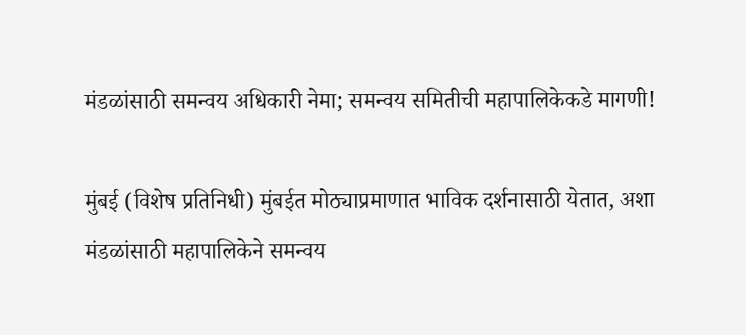मंडळांसाठी समन्वय अधिकारी नेमा; समन्वय समितीची महापालिकेकडे मागणी!

मुंबई (विशेष प्रतिनिधी) मुंबईत मोठ्याप्रमाणात भाविक दर्शनासाठी येतात, अशा मंडळांसाठी महापालिकेने समन्वय